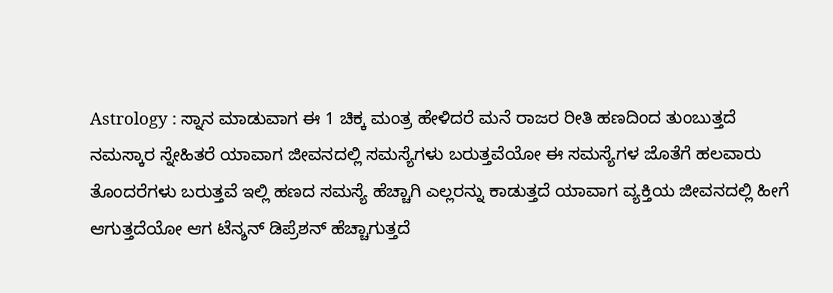Astrology : ಸ್ನಾನ ಮಾಡುವಾಗ ಈ 1 ಚಿಕ್ಕ ಮಂತ್ರ ಹೇಳಿದರೆ ಮನೆ ರಾಜರ ರೀತಿ ಹಣದಿಂದ ತುಂಬುತ್ತದೆ
ನಮಸ್ಕಾರ ಸ್ನೇಹಿತರೆ ಯಾವಾಗ ಜೀವನದಲ್ಲಿ ಸಮಸ್ಯೆಗಳು ಬರುತ್ತವೆಯೋ ಈ ಸಮಸ್ಯೆಗಳ ಜೊತೆಗೆ ಹಲವಾರು ತೊಂದರೆಗಳು ಬರುತ್ತವೆ ಇಲ್ಲಿ ಹಣದ ಸಮಸ್ಯೆ ಹೆಚ್ಚಾಗಿ ಎಲ್ಲರನ್ನು ಕಾಡುತ್ತದೆ ಯಾವಾಗ ವ್ಯಕ್ತಿಯ ಜೀವನದಲ್ಲಿ ಹೀಗೆ ಆಗುತ್ತದೆಯೋ ಆಗ ಟೆನ್ಶನ್ ಡಿಪ್ರೆಶನ್ ಹೆಚ್ಚಾಗುತ್ತದೆ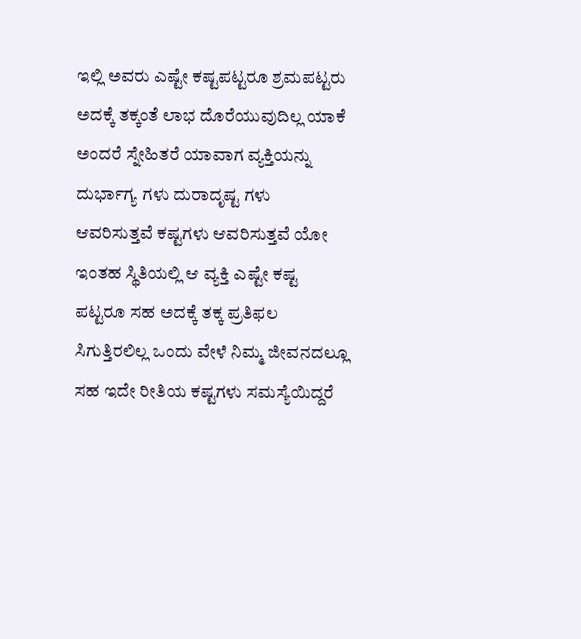ಇಲ್ಲಿ ಅವರು ಎಷ್ಟೇ ಕಷ್ಟಪಟ್ಟರೂ ಶ್ರಮಪಟ್ಟರು ಅದಕ್ಕೆ ತಕ್ಕಂತೆ ಲಾಭ ದೊರೆಯುವುದಿಲ್ಲ ಯಾಕೆ ಅಂದರೆ ಸ್ನೇಹಿತರೆ ಯಾವಾಗ ವ್ಯಕ್ತಿಯನ್ನು ದುರ್ಭಾಗ್ಯ ಗಳು ದುರಾದೃಷ್ಟ ಗಳು ಆವರಿಸುತ್ತವೆ ಕಷ್ಟಗಳು ಆವರಿಸುತ್ತವೆ ಯೋ ಇಂತಹ ಸ್ಥಿತಿಯಲ್ಲಿ ಆ ವ್ಯಕ್ತಿ ಎಷ್ಟೇ ಕಷ್ಟ ಪಟ್ಟರೂ ಸಹ ಅದಕ್ಕೆ ತಕ್ಕ ಪ್ರತಿಫಲ ಸಿಗುತ್ತಿರಲಿಲ್ಲ ಒಂದು ವೇಳೆ ನಿಮ್ಮ ಜೀವನದಲ್ಲೂ ಸಹ ಇದೇ ರೀತಿಯ ಕಷ್ಟಗಳು ಸಮಸ್ಯೆಯಿದ್ದರೆ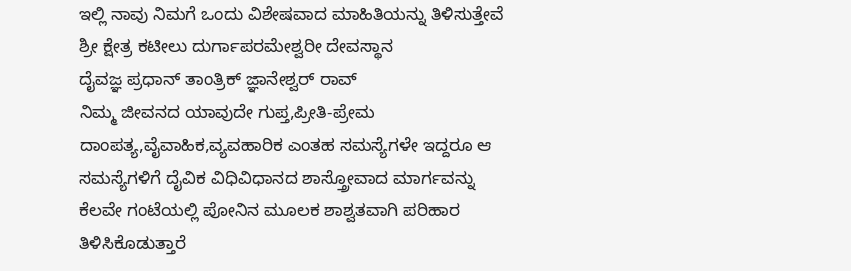ಇಲ್ಲಿ ನಾವು ನಿಮಗೆ ಒಂದು ವಿಶೇಷವಾದ ಮಾಹಿತಿಯನ್ನು ತಿಳಿಸುತ್ತೇವೆ
ಶ್ರೀ ಕ್ಷೇತ್ರ ಕಟೀಲು ದುರ್ಗಾಪರಮೇಶ್ವರೀ ದೇವಸ್ಥಾನ
ದೈವಜ್ಞ ಪ್ರಧಾನ್ ತಾಂತ್ರಿಕ್ ಜ್ಞಾನೇಶ್ವರ್ ರಾವ್
ನಿಮ್ಮ ಜೀವನದ ಯಾವುದೇ ಗುಪ್ತ,ಪ್ರೀತಿ-ಪ್ರೇಮ ದಾಂಪತ್ಯ,ವೈವಾಹಿಕ,ವ್ಯವಹಾರಿಕ ಎಂತಹ ಸಮಸ್ಯೆಗಳೇ ಇದ್ದರೂ ಆ ಸಮಸ್ಯೆಗಳಿಗೆ ದೈವಿಕ ವಿಧಿವಿಧಾನದ ಶಾಸ್ತ್ರೋವಾದ ಮಾರ್ಗವನ್ನು ಕೆಲವೇ ಗಂಟೆಯಲ್ಲಿ ಪೋನಿನ ಮೂಲಕ ಶಾಶ್ವತವಾಗಿ ಪರಿಹಾರ ತಿಳಿಸಿಕೊಡುತ್ತಾರೆ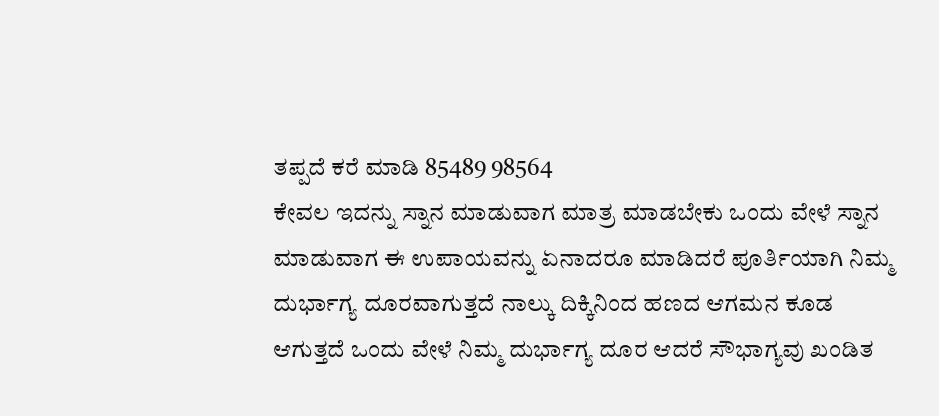ತಪ್ಪದೆ ಕರೆ ಮಾಡಿ 85489 98564
ಕೇವಲ ಇದನ್ನು ಸ್ನಾನ ಮಾಡುವಾಗ ಮಾತ್ರ ಮಾಡಬೇಕು ಒಂದು ವೇಳೆ ಸ್ನಾನ ಮಾಡುವಾಗ ಈ ಉಪಾಯವನ್ನು ಏನಾದರೂ ಮಾಡಿದರೆ ಪೂರ್ತಿಯಾಗಿ ನಿಮ್ಮ ದುರ್ಭಾಗ್ಯ ದೂರವಾಗುತ್ತದೆ ನಾಲ್ಕು ದಿಕ್ಕಿನಿಂದ ಹಣದ ಆಗಮನ ಕೂಡ ಆಗುತ್ತದೆ ಒಂದು ವೇಳೆ ನಿಮ್ಮ ದುರ್ಭಾಗ್ಯ ದೂರ ಆದರೆ ಸೌಭಾಗ್ಯವು ಖಂಡಿತ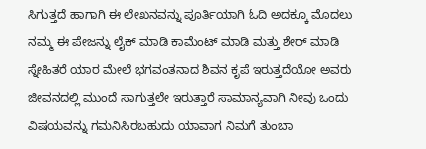ಸಿಗುತ್ತದೆ ಹಾಗಾಗಿ ಈ ಲೇಖನವನ್ನು ಪೂರ್ತಿಯಾಗಿ ಓದಿ ಅದಕ್ಕೂ ಮೊದಲು ನಮ್ಮ ಈ ಪೇಜನ್ನು ಲೈಕ್ ಮಾಡಿ ಕಾಮೆಂಟ್ ಮಾಡಿ ಮತ್ತು ಶೇರ್ ಮಾಡಿ ಸ್ನೇಹಿತರೆ ಯಾರ ಮೇಲೆ ಭಗವಂತನಾದ ಶಿವನ ಕೃಪೆ ಇರುತ್ತದೆಯೋ ಅವರು ಜೀವನದಲ್ಲಿ ಮುಂದೆ ಸಾಗುತ್ತಲೇ ಇರುತ್ತಾರೆ ಸಾಮಾನ್ಯವಾಗಿ ನೀವು ಒಂದು ವಿಷಯವನ್ನು ಗಮನಿಸಿರಬಹುದು ಯಾವಾಗ ನಿಮಗೆ ತುಂಬಾ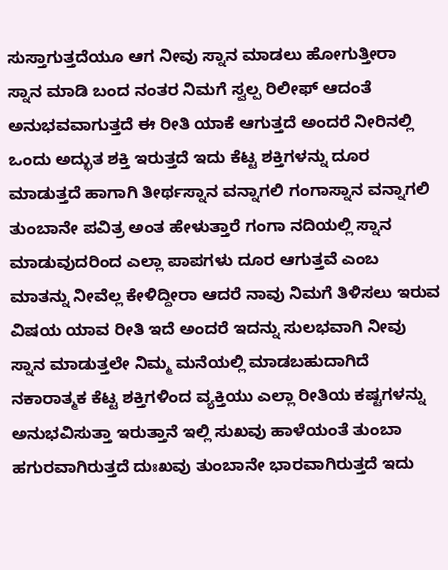ಸುಸ್ತಾಗುತ್ತದೆಯೂ ಆಗ ನೀವು ಸ್ನಾನ ಮಾಡಲು ಹೋಗುತ್ತೀರಾ
ಸ್ನಾನ ಮಾಡಿ ಬಂದ ನಂತರ ನಿಮಗೆ ಸ್ವಲ್ಪ ರಿಲೀಫ್ ಆದಂತೆ ಅನುಭವವಾಗುತ್ತದೆ ಈ ರೀತಿ ಯಾಕೆ ಆಗುತ್ತದೆ ಅಂದರೆ ನೀರಿನಲ್ಲಿ ಒಂದು ಅದ್ಭುತ ಶಕ್ತಿ ಇರುತ್ತದೆ ಇದು ಕೆಟ್ಟ ಶಕ್ತಿಗಳನ್ನು ದೂರ ಮಾಡುತ್ತದೆ ಹಾಗಾಗಿ ತೀರ್ಥಸ್ನಾನ ವನ್ನಾಗಲಿ ಗಂಗಾಸ್ನಾನ ವನ್ನಾಗಲಿ ತುಂಬಾನೇ ಪವಿತ್ರ ಅಂತ ಹೇಳುತ್ತಾರೆ ಗಂಗಾ ನದಿಯಲ್ಲಿ ಸ್ನಾನ ಮಾಡುವುದರಿಂದ ಎಲ್ಲಾ ಪಾಪಗಳು ದೂರ ಆಗುತ್ತವೆ ಎಂಬ ಮಾತನ್ನು ನೀವೆಲ್ಲ ಕೇಳಿದ್ದೀರಾ ಆದರೆ ನಾವು ನಿಮಗೆ ತಿಳಿಸಲು ಇರುವ ವಿಷಯ ಯಾವ ರೀತಿ ಇದೆ ಅಂದರೆ ಇದನ್ನು ಸುಲಭವಾಗಿ ನೀವು ಸ್ನಾನ ಮಾಡುತ್ತಲೇ ನಿಮ್ಮ ಮನೆಯಲ್ಲಿ ಮಾಡಬಹುದಾಗಿದೆ
ನಕಾರಾತ್ಮಕ ಕೆಟ್ಟ ಶಕ್ತಿಗಳಿಂದ ವ್ಯಕ್ತಿಯು ಎಲ್ಲಾ ರೀತಿಯ ಕಷ್ಟಗಳನ್ನು ಅನುಭವಿಸುತ್ತಾ ಇರುತ್ತಾನೆ ಇಲ್ಲಿ ಸುಖವು ಹಾಳೆಯಂತೆ ತುಂಬಾ ಹಗುರವಾಗಿರುತ್ತದೆ ದುಃಖವು ತುಂಬಾನೇ ಭಾರವಾಗಿರುತ್ತದೆ ಇದು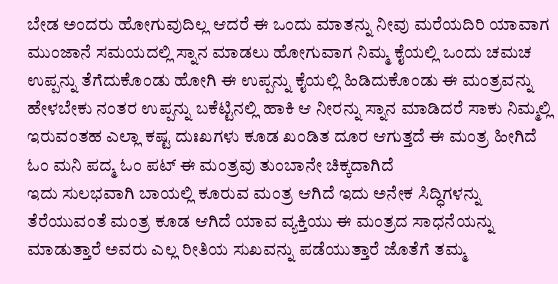ಬೇಡ ಅಂದರು ಹೋಗುವುದಿಲ್ಲ ಆದರೆ ಈ ಒಂದು ಮಾತನ್ನು ನೀವು ಮರೆಯದಿರಿ ಯಾವಾಗ ಮುಂಜಾನೆ ಸಮಯದಲ್ಲಿ ಸ್ನಾನ ಮಾಡಲು ಹೋಗುವಾಗ ನಿಮ್ಮ ಕೈಯಲ್ಲಿ ಒಂದು ಚಮಚ ಉಪ್ಪನ್ನು ತೆಗೆದುಕೊಂಡು ಹೋಗಿ ಈ ಉಪ್ಪನ್ನು ಕೈಯಲ್ಲಿ ಹಿಡಿದುಕೊಂಡು ಈ ಮಂತ್ರವನ್ನು ಹೇಳಬೇಕು ನಂತರ ಉಪ್ಪನ್ನು ಬಕೆಟ್ಟಿನಲ್ಲಿ ಹಾಕಿ ಆ ನೀರನ್ನು ಸ್ನಾನ ಮಾಡಿದರೆ ಸಾಕು ನಿಮ್ಮಲ್ಲಿ ಇರುವಂತಹ ಎಲ್ಲಾ ಕಷ್ಟ ದುಃಖಗಳು ಕೂಡ ಖಂಡಿತ ದೂರ ಆಗುತ್ತದೆ ಈ ಮಂತ್ರ ಹೀಗಿದೆ ಓಂ ಮನಿ ಪದ್ಮ ಓಂ ಪಟ್ ಈ ಮಂತ್ರವು ತುಂಬಾನೇ ಚಿಕ್ಕದಾಗಿದೆ
ಇದು ಸುಲಭವಾಗಿ ಬಾಯಲ್ಲಿ ಕೂರುವ ಮಂತ್ರ ಆಗಿದೆ ಇದು ಅನೇಕ ಸಿದ್ಧಿಗಳನ್ನು ತೆರೆಯುವಂತೆ ಮಂತ್ರ ಕೂಡ ಆಗಿದೆ ಯಾವ ವ್ಯಕ್ತಿಯು ಈ ಮಂತ್ರದ ಸಾಧನೆಯನ್ನು ಮಾಡುತ್ತಾರೆ ಅವರು ಎಲ್ಲ ರೀತಿಯ ಸುಖವನ್ನು ಪಡೆಯುತ್ತಾರೆ ಜೊತೆಗೆ ತಮ್ಮ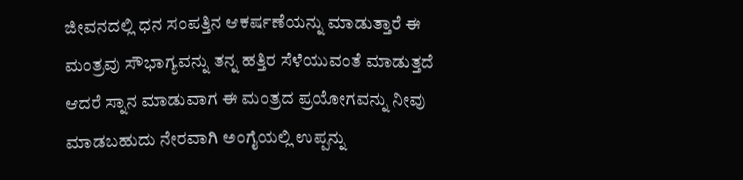ಜೀವನದಲ್ಲಿ ಧನ ಸಂಪತ್ತಿನ ಆಕರ್ಷಣೆಯನ್ನು ಮಾಡುತ್ತಾರೆ ಈ ಮಂತ್ರವು ಸೌಭಾಗ್ಯವನ್ನು ತನ್ನ ಹತ್ತಿರ ಸೆಳೆಯುವಂತೆ ಮಾಡುತ್ತದೆ ಆದರೆ ಸ್ನಾನ ಮಾಡುವಾಗ ಈ ಮಂತ್ರದ ಪ್ರಯೋಗವನ್ನು ನೀವು ಮಾಡಬಹುದು ನೇರವಾಗಿ ಅಂಗೈಯಲ್ಲಿ ಉಪ್ಪನ್ನು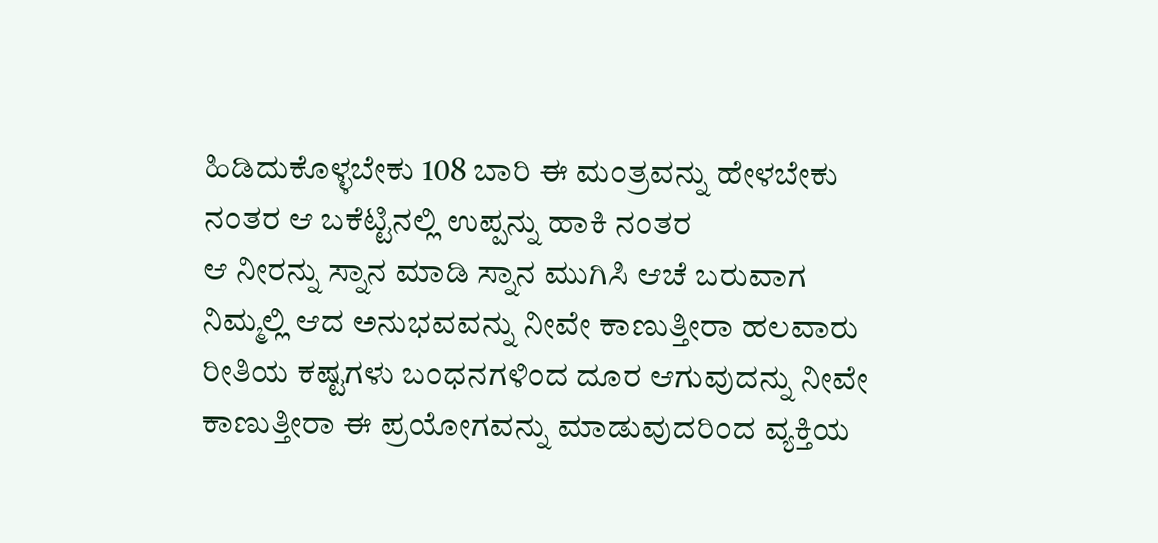ಹಿಡಿದುಕೊಳ್ಳಬೇಕು 108 ಬಾರಿ ಈ ಮಂತ್ರವನ್ನು ಹೇಳಬೇಕು ನಂತರ ಆ ಬಕೆಟ್ಟಿನಲ್ಲಿ ಉಪ್ಪನ್ನು ಹಾಕಿ ನಂತರ
ಆ ನೀರನ್ನು ಸ್ನಾನ ಮಾಡಿ ಸ್ನಾನ ಮುಗಿಸಿ ಆಚೆ ಬರುವಾಗ ನಿಮ್ಮಲ್ಲಿ ಆದ ಅನುಭವವನ್ನು ನೀವೇ ಕಾಣುತ್ತೀರಾ ಹಲವಾರು ರೀತಿಯ ಕಷ್ಟಗಳು ಬಂಧನಗಳಿಂದ ದೂರ ಆಗುವುದನ್ನು ನೀವೇ ಕಾಣುತ್ತೀರಾ ಈ ಪ್ರಯೋಗವನ್ನು ಮಾಡುವುದರಿಂದ ವ್ಯಕ್ತಿಯ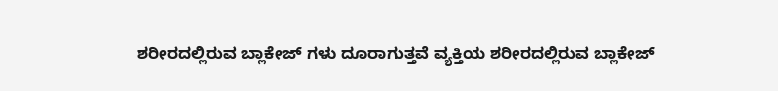ಶರೀರದಲ್ಲಿರುವ ಬ್ಲಾಕೇಜ್ ಗಳು ದೂರಾಗುತ್ತವೆ ವ್ಯಕ್ತಿಯ ಶರೀರದಲ್ಲಿರುವ ಬ್ಲಾಕೇಜ್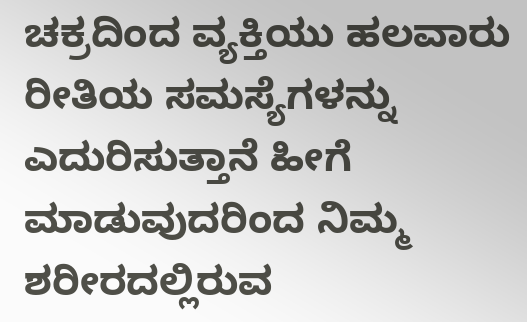ಚಕ್ರದಿಂದ ವ್ಯಕ್ತಿಯು ಹಲವಾರು ರೀತಿಯ ಸಮಸ್ಯೆಗಳನ್ನು ಎದುರಿಸುತ್ತಾನೆ ಹೀಗೆ ಮಾಡುವುದರಿಂದ ನಿಮ್ಮ ಶರೀರದಲ್ಲಿರುವ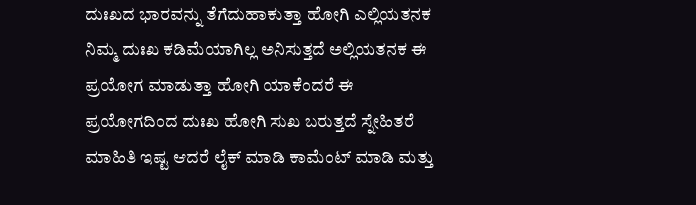ದುಃಖದ ಭಾರವನ್ನು ತೆಗೆದುಹಾಕುತ್ತಾ ಹೋಗಿ ಎಲ್ಲಿಯತನಕ ನಿಮ್ಮ ದುಃಖ ಕಡಿಮೆಯಾಗಿಲ್ಲ ಅನಿಸುತ್ತದೆ ಅಲ್ಲಿಯತನಕ ಈ ಪ್ರಯೋಗ ಮಾಡುತ್ತಾ ಹೋಗಿ ಯಾಕೆಂದರೆ ಈ ಪ್ರಯೋಗದಿಂದ ದುಃಖ ಹೋಗಿ ಸುಖ ಬರುತ್ತದೆ ಸ್ನೇಹಿತರೆ ಮಾಹಿತಿ ಇಷ್ಟ ಆದರೆ ಲೈಕ್ ಮಾಡಿ ಕಾಮೆಂಟ್ ಮಾಡಿ ಮತ್ತು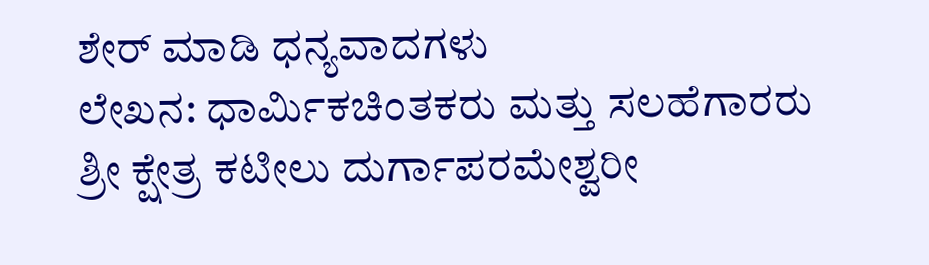ಶೇರ್ ಮಾಡಿ ಧನ್ಯವಾದಗಳು
ಲೇಖನ: ಧಾರ್ಮಿಕಚಿಂತಕರು ಮತ್ತು ಸಲಹೆಗಾರರು
ಶ್ರೀ ಕ್ಷೇತ್ರ ಕಟೀಲು ದುರ್ಗಾಪರಮೇಶ್ವರೀ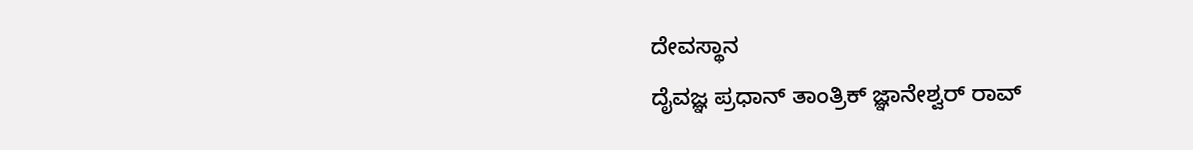ದೇವಸ್ಥಾನ
ದೈವಜ್ಞ ಪ್ರಧಾನ್ ತಾಂತ್ರಿಕ್ ಜ್ಞಾನೇಶ್ವರ್ ರಾವ್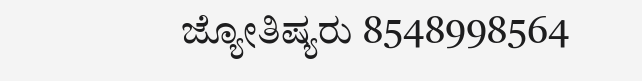ಜ್ಯೋತಿಷ್ಯರು 8548998564